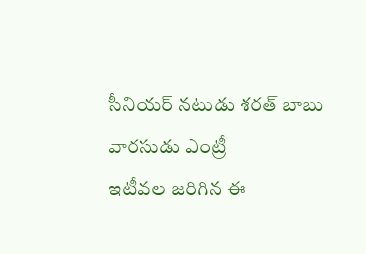సీనియర్ నటుడు శరత్ బాబు వారసుడు ఎంట్రీ
ఇటీవల జరిగిన ఈ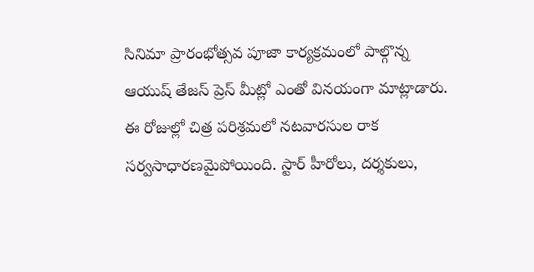సినిమా ప్రారంభోత్సవ పూజా కార్యక్రమంలో పాల్గొన్న ఆయుష్ తేజస్ ప్రెస్ మీట్లో ఎంతో వినయంగా మాట్లాడారు.
ఈ రోజుల్లో చిత్ర పరిశ్రమలో నటవారసుల రాక సర్వసాధారణమైపోయింది. స్టార్ హీరోలు, దర్శకులు,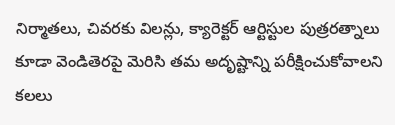నిర్మాతలు, చివరకు విలన్లు, క్యారెక్టర్ ఆర్టిస్టుల పుత్రరత్నాలు కూడా వెండితెరపై మెరిసి తమ అదృష్టాన్ని పరీక్షించుకోవాలని కలలు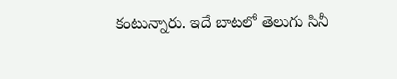కంటున్నారు. ఇదే బాటలో తెలుగు సినీ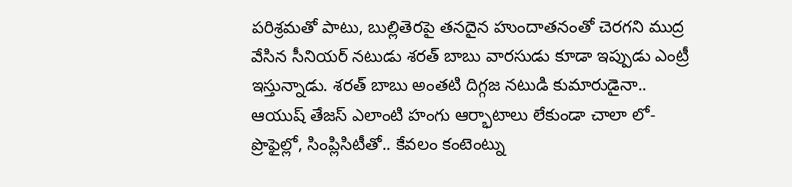పరిశ్రమతో పాటు, బుల్లితెరపై తనదైన హుందాతనంతో చెరగని ముద్ర వేసిన సీనియర్ నటుడు శరత్ బాబు వారసుడు కూడా ఇప్పుడు ఎంట్రీ ఇస్తున్నాడు. శరత్ బాబు అంతటి దిగ్గజ నటుడి కుమారుడైనా.. ఆయుష్ తేజస్ ఎలాంటి హంగు ఆర్భాటాలు లేకుండా చాలా లో-ప్రొఫైల్లో, సింప్లిసిటీతో.. కేవలం కంటెంట్ను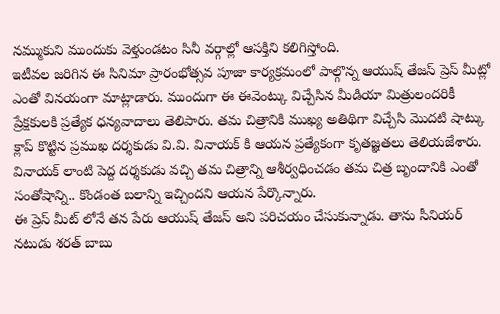నమ్ముకుని ముందుకు వెళ్తుండటం సినీ వర్గాల్లో ఆసక్తిని కలిగిస్తోంది.
ఇటీవల జరిగిన ఈ సినిమా ప్రారంభోత్సవ పూజా కార్యక్రమంలో పాల్గొన్న ఆయుష్ తేజస్ ప్రెస్ మీట్లో ఎంతో వినయంగా మాట్లాడారు. ముందుగా ఈ ఈవెంట్కు విచ్చేసిన మీడియా మిత్రులందరికీ ప్రేక్షకులకి ప్రత్యేక ధన్యవాదాలు తెలిపారు. తమ చిత్రానికి ముఖ్య అతిథిగా విచ్చేసి మొదటి షాట్కు క్లాప్ కొట్టిన ప్రముఖ దర్శకుడు వి.వి. వినాయక్ కి ఆయన ప్రత్యేకంగా కృతజ్ఞతలు తెలియజేశారు. వినాయక్ లాంటి పెద్ద దర్శకుడు వచ్చి తమ చిత్రాన్ని ఆశీర్వధించడం తమ చిత్ర బృందానికి ఎంతో సంతోషాన్ని.. కొండంత బలాన్ని ఇచ్చిందని ఆయన పేర్కొన్నారు.
ఈ ప్రెస్ మీట్ లోనే తన పేరు ఆయుష్ తేజస్ అని పరిచయం చేసుకున్నాడు. తాను సీనియర్ నటుడు శరత్ బాబు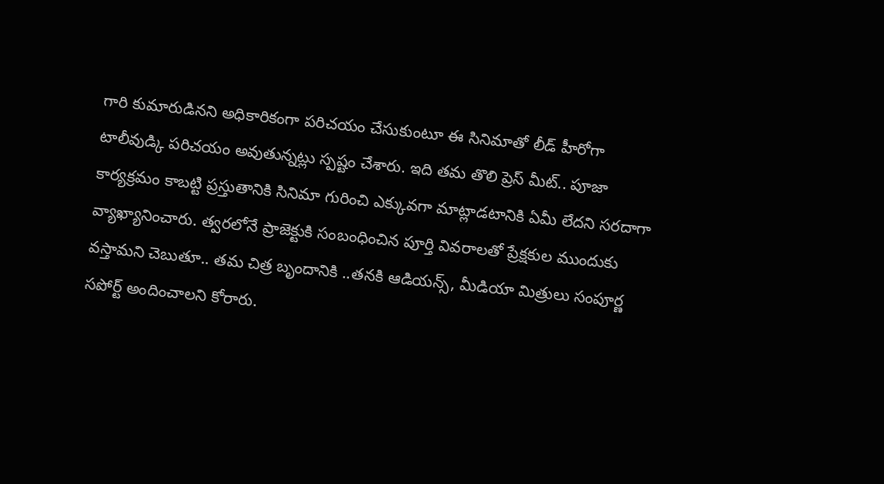గారి కుమారుడినని అధికారికంగా పరిచయం చేసుకుంటూ ఈ సినిమాతో లీడ్ హీరోగా టాలీవుడ్కి పరిచయం అవుతున్నట్లు స్పష్టం చేశారు. ఇది తమ తొలి ప్రెస్ మీట్.. పూజా కార్యక్రమం కాబట్టి ప్రస్తుతానికి సినిమా గురించి ఎక్కువగా మాట్లాడటానికి ఏమీ లేదని సరదాగా వ్యాఖ్యానించారు. త్వరలోనే ప్రాజెక్టుకి సంబంధించిన పూర్తి వివరాలతో ప్రేక్షకుల ముందుకు వస్తామని చెబుతూ.. తమ చిత్ర బృందానికి ..తనకి ఆడియన్స్, మీడియా మిత్రులు సంపూర్ణ సపోర్ట్ అందించాలని కోరారు.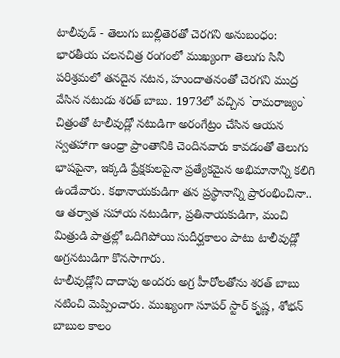టాలీవుడ్ - తెలుగు బుల్లితెరతో చెరగని అనుబంధం:
భారతీయ చలనచిత్ర రంగంలో ముఖ్యంగా తెలుగు సినీ పరిశ్రమలో తనదైన నటన, హుందాతనంతో చెరగని ముద్ర వేసిన నటుడు శరత్ బాబు. 1973లో వచ్చిన `రామరాజ్యం` చిత్రంతో టాలీవుడ్లో నటుడిగా అరంగేట్రం చేసిన ఆయన స్వతహాగా ఆంధ్రా ప్రాంతానికి చెందినవారు కావడంతో తెలుగు భాషపైనా, ఇక్కడి ప్రేక్షకులపైనా ప్రత్యేకమైన అభిమానాన్ని కలిగి ఉండేవారు. కథానాయకుడిగా తన ప్రస్థానాన్ని ప్రారంభించినా.. ఆ తర్వాత సహాయ నటుడిగా, ప్రతినాయకుడిగా, మంచి మిత్రుడి పాత్రల్లో ఒదిగిపోయి సుదీర్ఘకాలం పాటు టాలీవుడ్లో అగ్రనటుడిగా కొనసాగారు.
టాలీవుడ్లోని దాదాపు అందరు అగ్ర హీరోలతోను శరత్ బాబు నటించి మెప్పించారు. ముఖ్యంగా సూపర్ స్టార్ కృష్ణ, శోభన్ బాబుల కాలం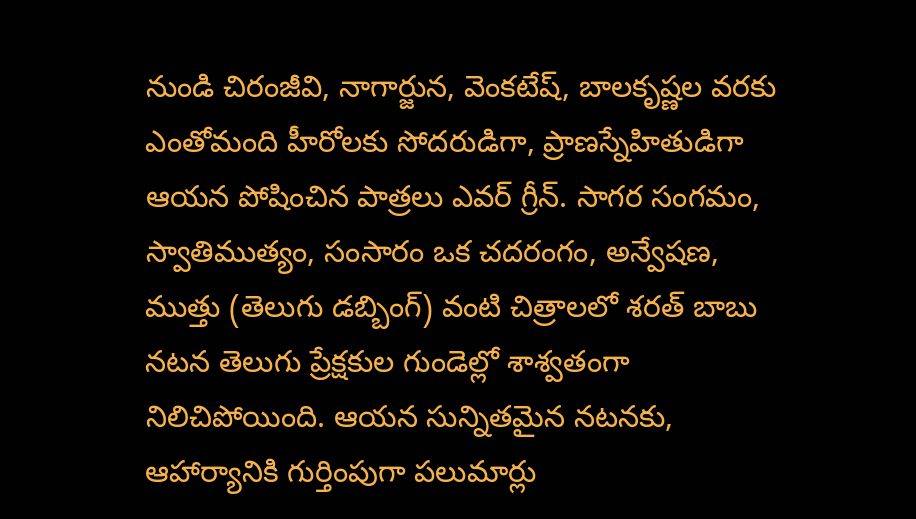నుండి చిరంజీవి, నాగార్జున, వెంకటేష్, బాలకృష్ణల వరకు ఎంతోమంది హీరోలకు సోదరుడిగా, ప్రాణస్నేహితుడిగా ఆయన పోషించిన పాత్రలు ఎవర్ గ్రీన్. సాగర సంగమం, స్వాతిముత్యం, సంసారం ఒక చదరంగం, అన్వేషణ, ముత్తు (తెలుగు డబ్బింగ్) వంటి చిత్రాలలో శరత్ బాబు నటన తెలుగు ప్రేక్షకుల గుండెల్లో శాశ్వతంగా నిలిచిపోయింది. ఆయన సున్నితమైన నటనకు, ఆహార్యానికి గుర్తింపుగా పలుమార్లు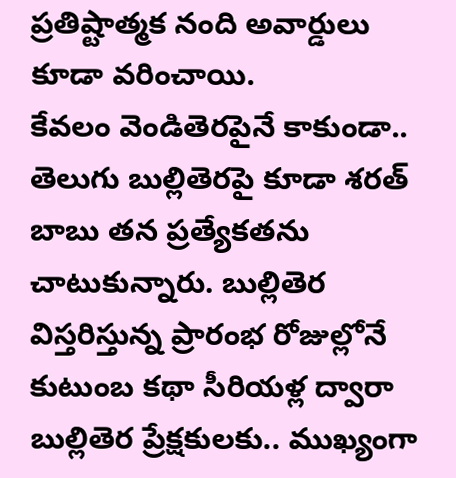ప్రతిష్టాత్మక నంది అవార్డులు కూడా వరించాయి.
కేవలం వెండితెరపైనే కాకుండా.. తెలుగు బుల్లితెరపై కూడా శరత్ బాబు తన ప్రత్యేకతను చాటుకున్నారు. బుల్లితెర విస్తరిస్తున్న ప్రారంభ రోజుల్లోనే కుటుంబ కథా సీరియళ్ల ద్వారా బుల్లితెర ప్రేక్షకులకు.. ముఖ్యంగా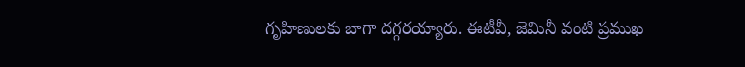గృహిణులకు బాగా దగ్గరయ్యారు. ఈటీవీ, జెమినీ వంటి ప్రముఖ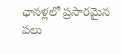ఛానళ్లలో ప్రసారమైన పలు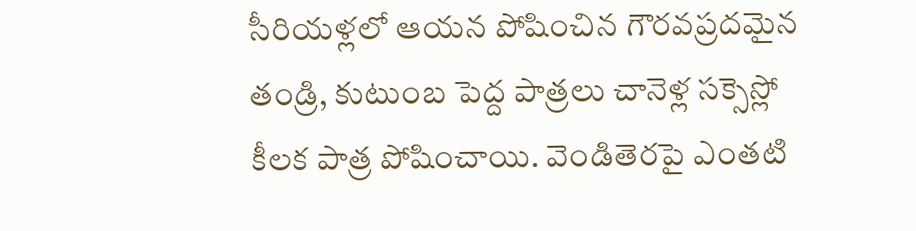సీరియళ్లలో ఆయన పోషించిన గౌరవప్రదమైన తండ్రి, కుటుంబ పెద్ద పాత్రలు చానెళ్ల సక్సెస్లో కీలక పాత్ర పోషించాయి. వెండితెరపై ఎంతటి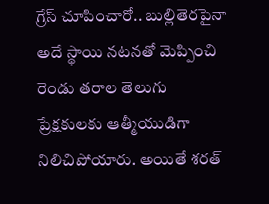గ్రేస్ చూపించారో.. బుల్లితెరపైనా అదే స్థాయి నటనతో మెప్పించి రెండు తరాల తెలుగు ప్రేక్షకులకు ఆత్మీయుడిగా నిలిచిపోయారు. అయితే శరత్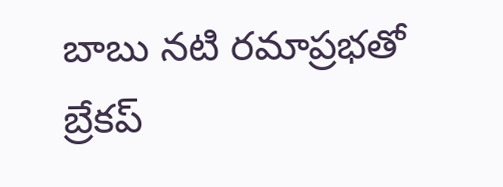బాబు నటి రమాప్రభతో బ్రేకప్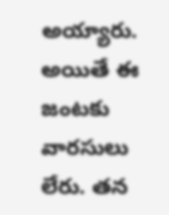అయ్యారు. అయితే ఈ జంటకు వారసులు లేరు. తన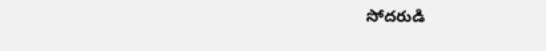సోదరుడి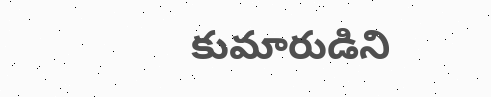కుమారుడిని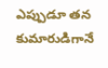ఎప్పుడూ తన కుమారుడిగానే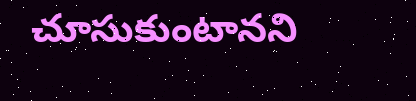చూసుకుంటానని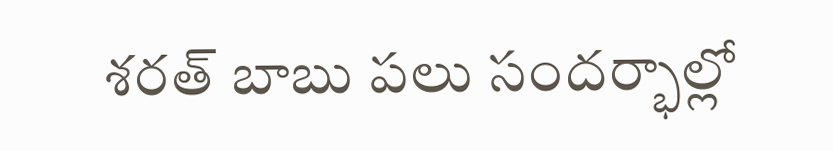శరత్ బాబు పలు సందర్భాల్లో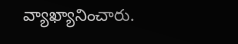వ్యాఖ్యానించారు.